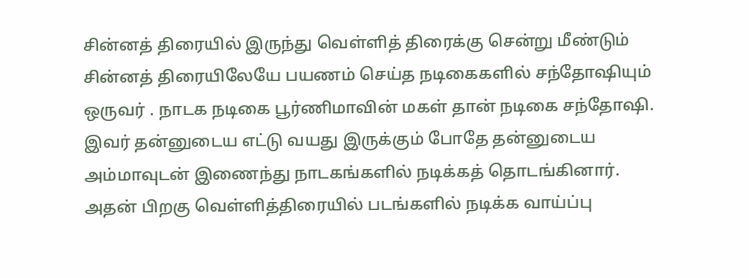சின்னத் திரையில் இருந்து வெள்ளித் திரைக்கு சென்று மீண்டும் சின்னத் திரையிலேயே பயணம் செய்த நடிகைகளில் சந்தோஷியும் ஒருவர் . நாடக நடிகை பூர்ணிமாவின் மகள் தான் நடிகை சந்தோஷி. இவர் தன்னுடைய எட்டு வயது இருக்கும் போதே தன்னுடைய அம்மாவுடன் இணைந்து நாடகங்களில் நடிக்கத் தொடங்கினார். அதன் பிறகு வெள்ளித்திரையில் படங்களில் நடிக்க வாய்ப்பு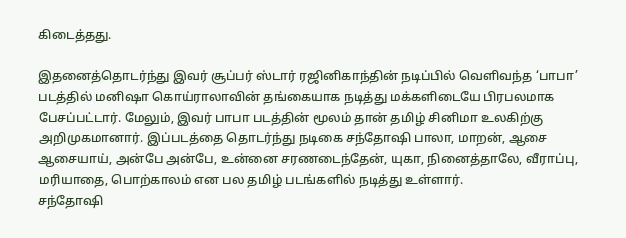கிடைத்தது.

இதனைத்தொடர்ந்து இவர் சூப்பர் ஸ்டார் ரஜினிகாந்தின் நடிப்பில் வெளிவந்த ‘பாபா’ படத்தில் மனிஷா கொய்ராலாவின் தங்கையாக நடித்து மக்களிடையே பிரபலமாக பேசப்பட்டார். மேலும், இவர் பாபா படத்தின் மூலம் தான் தமிழ் சினிமா உலகிற்கு அறிமுகமானார். இப்படத்தை தொடர்ந்து நடிகை சந்தோஷி பாலா, மாறன், ஆசை ஆசையாய், அன்பே அன்பே, உன்னை சரணடைந்தேன், யுகா, நினைத்தாலே, வீராப்பு, மரியாதை, பொற்காலம் என பல தமிழ் படங்களில் நடித்து உள்ளார்.
சந்தோஷி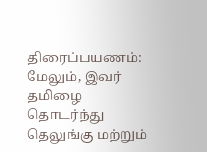திரைப்பயணம்:
மேலும், இவர் தமிழை தொடர்ந்து தெலுங்கு மற்றும்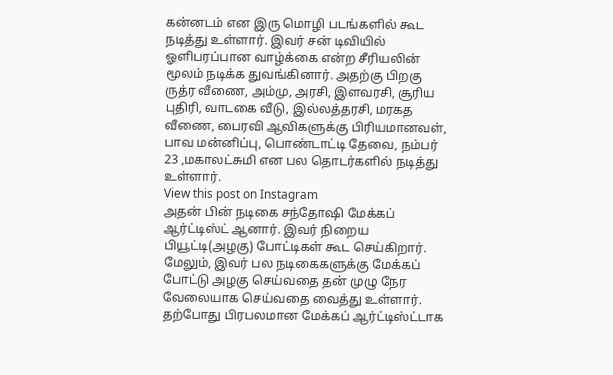கன்னடம் என இரு மொழி படங்களில் கூட நடித்து உள்ளார். இவர் சன் டிவியில் ஓளிபரப்பான வாழ்க்கை என்ற சீரியலின் மூலம் நடிக்க துவங்கினார். அதற்கு பிறகு ருத்ர வீணை, அம்மு, அரசி, இளவரசி, சூரிய புதிரி, வாடகை வீடு, இல்லத்தரசி, மரகத வீணை, பைரவி ஆவிகளுக்கு பிரியமானவள், பாவ மன்னிப்பு, பொண்டாட்டி தேவை, நம்பர் 23 ,மகாலட்சுமி என பல தொடர்களில் நடித்து உள்ளார்.
View this post on Instagram
அதன் பின் நடிகை சந்தோஷி மேக்கப் ஆர்ட்டிஸ்ட் ஆனார். இவர் நிறைய பியூட்டி(அழகு) போட்டிகள் கூட செய்கிறார். மேலும், இவர் பல நடிகைகளுக்கு மேக்கப் போட்டு அழகு செய்வதை தன் முழு நேர வேலையாக செய்வதை வைத்து உள்ளார். தற்போது பிரபலமான மேக்கப் ஆர்ட்டிஸ்ட்டாக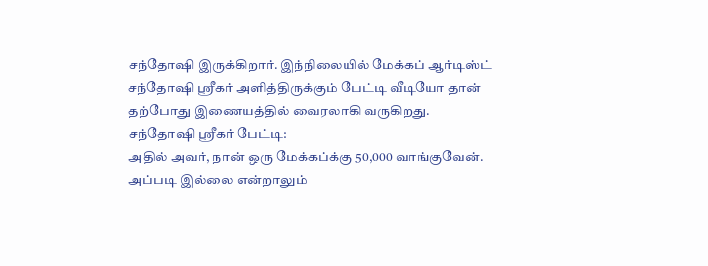சந்தோஷி இருக்கிறார். இந்நிலையில் மேக்கப் ஆர்டிஸ்ட் சந்தோஷி ஸ்ரீகர் அளித்திருக்கும் பேட்டி வீடியோ தான் தற்போது இணையத்தில் வைரலாகி வருகிறது.
சந்தோஷி ஸ்ரீகர் பேட்டி:
அதில் அவர், நான் ஒரு மேக்கப்க்கு 50,000 வாங்குவேன். அப்படி இல்லை என்றாலும்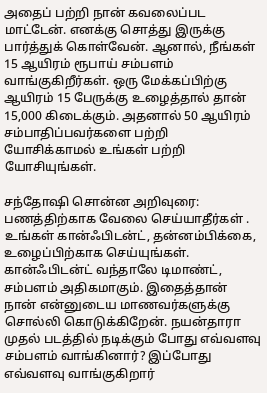அதைப் பற்றி நான் கவலைப்பட மாட்டேன். எனக்கு சொத்து இருக்கு பார்த்துக் கொள்வேன். ஆனால், நீங்கள் 15 ஆயிரம் ரூபாய் சம்பளம் வாங்குகிறீர்கள். ஒரு மேக்கப்பிற்கு ஆயிரம் 15 பேருக்கு உழைத்தால் தான் 15,000 கிடைக்கும். அதனால் 50 ஆயிரம் சம்பாதிப்பவர்களை பற்றி யோசிக்காமல் உங்கள் பற்றி யோசியுங்கள்.

சந்தோஷி சொன்ன அறிவுரை:
பணத்திற்காக வேலை செய்யாதீர்கள் . உங்கள் கான்ஃபிடன்ட், தன்னம்பிக்கை, உழைப்பிற்காக செய்யுங்கள். கான்ஃபிடன்ட் வந்தாலே டிமாண்ட், சம்பளம் அதிகமாகும். இதைத்தான் நான் என்னுடைய மாணவர்களுக்கு சொல்லி கொடுக்கிறேன். நயன்தாரா முதல் படத்தில் நடிக்கும் போது எவ்வளவு சம்பளம் வாங்கினார்? இப்போது எவ்வளவு வாங்குகிறார்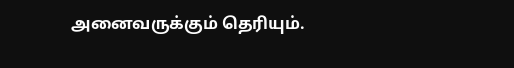அனைவருக்கும் தெரியும்.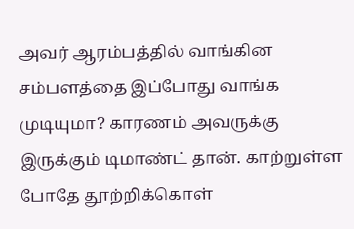அவர் ஆரம்பத்தில் வாங்கின சம்பளத்தை இப்போது வாங்க முடியுமா? காரணம் அவருக்கு இருக்கும் டிமாண்ட் தான். காற்றுள்ள போதே தூற்றிக்கொள்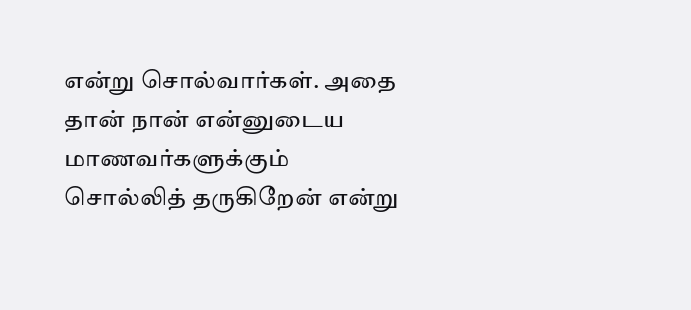என்று சொல்வார்கள். அதை தான் நான் என்னுடைய மாணவர்களுக்கும் சொல்லித் தருகிறேன் என்று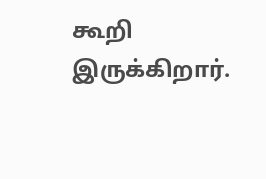கூறி இருக்கிறார்.